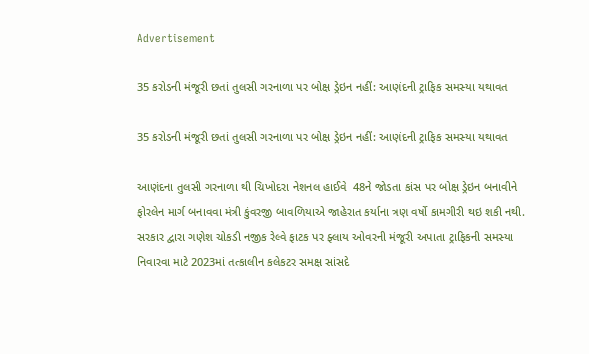Advertisement

35 કરોડની મંજૂરી છતાં તુલસી ગરનાળા પર બોક્ષ ડ્રેઇન નહીં: આણંદની ટ્રાફિક સમસ્યા યથાવત

35 કરોડની મંજૂરી છતાં તુલસી ગરનાળા પર બોક્ષ ડ્રેઇન નહીં: આણંદની ટ્રાફિક સમસ્યા યથાવત

આણંદના તુલસી ગરનાળા થી ચિખોદરા નેશનલ હાઈવે  48ને જોડતા કાંસ પર બોક્ષ ડ્રેઇન બનાવીને ફોરલેન માર્ગ બનાવવા મંત્રી કુંવરજી બાવળિયાએ જાહેરાત કર્યાના ત્રણ વર્ષો કામગીરી થઇ શકી નથી. સરકાર દ્વારા ગણેશ ચોકડી નજીક રેલ્વે ફાટક પર ફ્લાય ઓવરની મંજૂરી અપાતા ટ્રાફિકની સમસ્યા નિવારવા માટે 2023માં તત્કાલીન કલેકટર સમક્ષ સાંસદે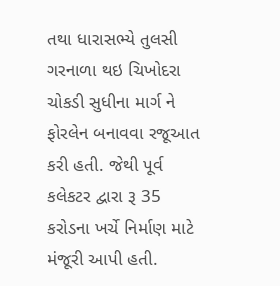તથા ધારાસભ્યે તુલસી ગરનાળા થઇ ચિખોદરા ચોકડી સુધીના માર્ગ ને ફોરલેન બનાવવા રજૂઆત કરી હતી. જેથી પૂર્વ કલેકટર દ્વારા રૂ 35 કરોડના ખર્ચે નિર્માણ માટે મંજૂરી આપી હતી.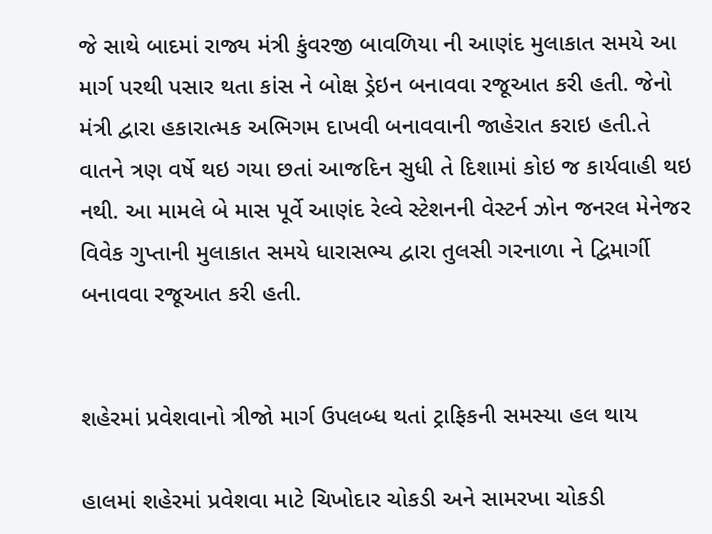જે સાથે બાદમાં રાજ્ય મંત્રી કુંવરજી બાવળિયા ની આણંદ મુલાકાત સમયે આ માર્ગ પરથી પસાર થતા કાંસ ને બોક્ષ ડ્રેઇન બનાવવા રજૂઆત કરી હતી. જેનો મંત્રી દ્વારા હકારાત્મક અભિગમ દાખવી બનાવવાની જાહેરાત કરાઇ હતી.તે વાતને ત્રણ વર્ષે થઇ ગયા છતાં આજદિન સુધી તે દિશામાં કોઇ જ કાર્યવાહી થઇ નથી. આ મામલે બે માસ પૂર્વે આણંદ રેલ્વે સ્ટેશનની વેસ્ટર્ન ઝોન જનરલ મેનેજર વિવેક ગુપ્તાની મુલાકાત સમયે ધારાસભ્ય દ્વારા તુલસી ગરનાળા ને દ્વિમાર્ગી બનાવવા રજૂઆત કરી હતી.


શહેરમાં પ્રવેશવાનો ત્રીજો માર્ગ ઉપલબ્ધ થતાં ટ્રાફિકની સમસ્યા હલ થાય

હાલમાં શહેરમાં પ્રવેશવા માટે ચિખોદાર ચોકડી અને સામરખા ચોકડી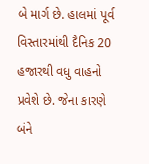બે માર્ગ છે. હાલમાં પૂર્વ વિસ્તારમાંથી દૈનિક 20 હજારથી વધુ વાહનો પ્રવેશે છે. જેના કારણે બંને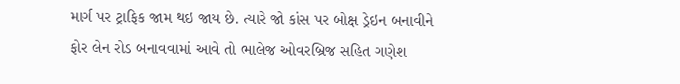માર્ગ પર ટ્રાફિક જામ થઇ જાય છે. ત્યારે જો કાંસ પર બોક્ષ ડ્રેઇન બનાવીને ફોર લેન રોડ બનાવવામાં આવે તો ભાલેજ ઓવરબ્રિજ સહિત ગણેશ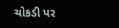ચોકડી પર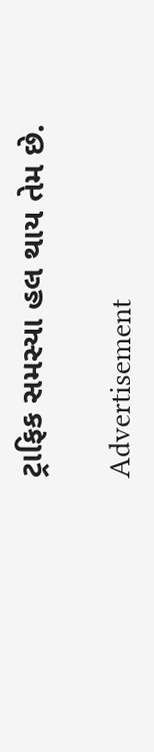ટ્રાફિક સમસ્યા હલ થાય તેમ છે.

Advertisement